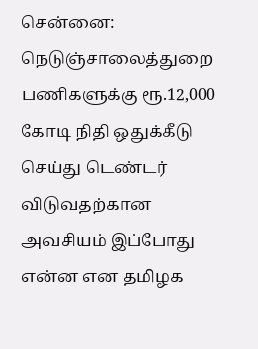சென்னை: நெடுஞ்சாலைத்துறை பணிகளுக்கு ரூ.12,000 கோடி நிதி ஒதுக்கீடு செய்து டெண்டர் விடுவதற்கான அவசியம் இப்போது என்ன என தமிழக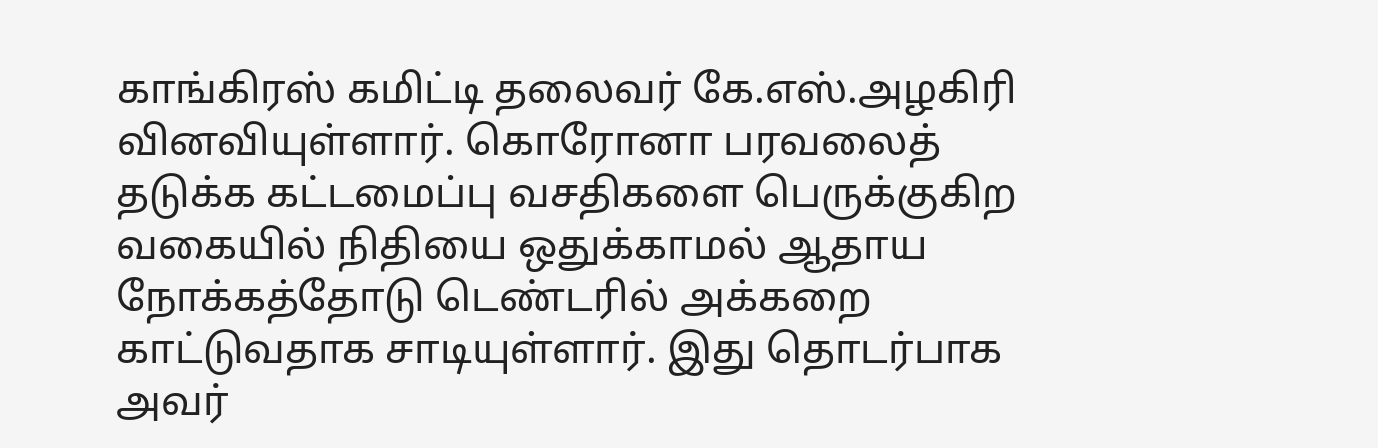காங்கிரஸ் கமிட்டி தலைவர் கே.எஸ்.அழகிரி வினவியுள்ளார். கொரோனா பரவலைத் தடுக்க கட்டமைப்பு வசதிகளை பெருக்குகிற வகையில் நிதியை ஒதுக்காமல் ஆதாய நோக்கத்தோடு டெண்டரில் அக்கறை காட்டுவதாக சாடியுள்ளார். இது தொடர்பாக அவர்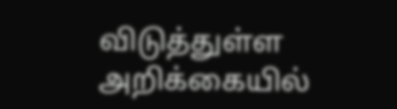விடுத்துள்ள அறிக்கையில்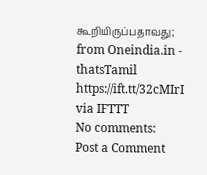கூறியிருப்பதாவது;
from Oneindia.in - thatsTamil https://ift.tt/32cMIrI
via IFTTT
No comments:
Post a Comment